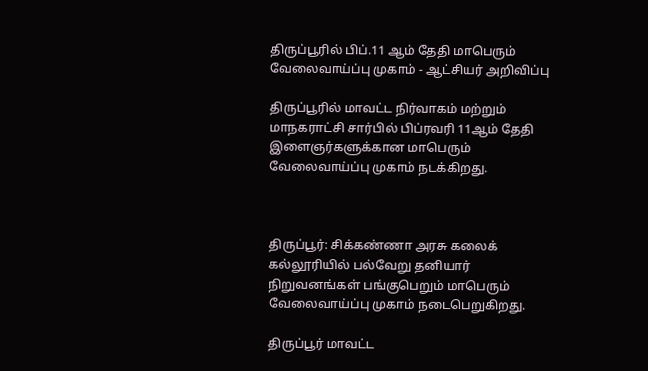திருப்பூரில் பிப்.11 ஆம் தேதி மாபெரும் வேலைவாய்ப்பு முகாம் - ஆட்சியர் அறிவிப்பு

திருப்பூரில் மாவட்ட நிர்வாகம் மற்றும் மாநகராட்சி சார்பில் பிப்ரவரி 11ஆம் தேதி இளைஞர்களுக்கான மாபெரும் வேலைவாய்ப்பு முகாம் நடக்கிறது.



திருப்பூர்: சிக்கண்ணா அரசு கலைக் கல்லூரியில் பல்வேறு தனியார் நிறுவனங்கள் பங்குபெறும் மாபெரும் வேலைவாய்ப்பு முகாம் நடைபெறுகிறது.

திருப்பூர் மாவட்ட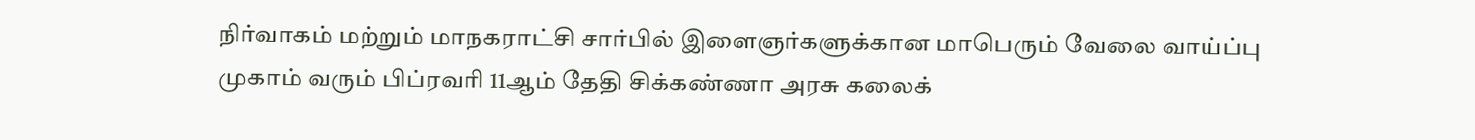நிர்வாகம் மற்றும் மாநகராட்சி சார்பில் இளைஞர்களுக்கான மாபெரும் வேலை வாய்ப்பு முகாம் வரும் பிப்ரவரி 11ஆம் தேதி சிக்கண்ணா அரசு கலைக்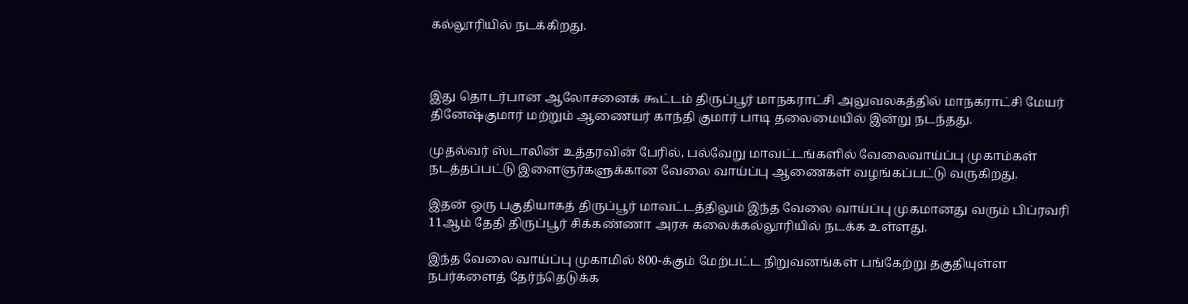கல்லூரியில் நடக்கிறது.



இது தொடர்பான ஆலோசனைக் கூட்டம் திருப்பூர் மாநகராட்சி அலுவலகத்தில் மாநகராட்சி மேயர் தினேஷ்குமார் மற்றும் ஆணையர் காந்தி குமார் பாடி தலைமையில் இன்று நடந்தது.

முதல்வர் ஸ்டாலின் உத்தரவின் பேரில், பல்வேறு மாவட்டங்களில் வேலைவாய்ப்பு முகாம்கள் நடத்தப்பட்டு இளைஞர்களுக்கான வேலை வாய்ப்பு ஆணைகள் வழங்கப்பட்டு வருகிறது.

இதன் ஒரு பகுதியாகத் திருப்பூர் மாவட்டத்திலும் இந்த வேலை வாய்ப்பு முகமானது வரும் பிப்ரவரி 11ஆம் தேதி திருப்பூர் சிக்கண்ணா அரசு கலைக்கல்லூரியில் நடக்க உள்ளது.

இந்த வேலை வாய்ப்பு முகாமில் 800-க்கும் மேற்பட்ட நிறுவனங்கள் பங்கேற்று தகுதியுள்ள நபர்களைத் தேர்ந்தெடுக்க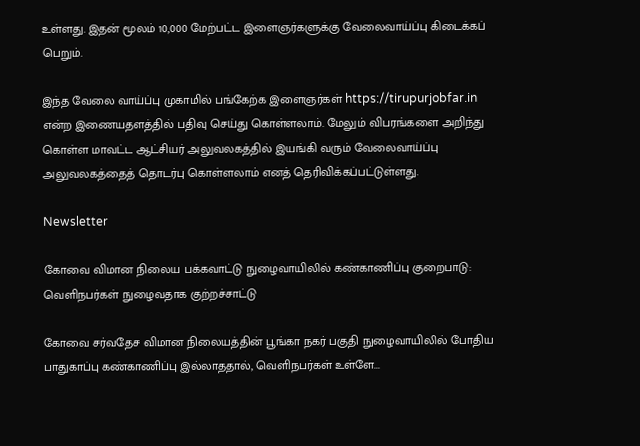உள்ளது. இதன் மூலம் 10,000 மேற்பட்ட இளைஞர்களுக்கு வேலைவாய்ப்பு கிடைக்கப் பெறும்.

இந்த வேலை வாய்ப்பு முகாமில் பங்கேற்க இளைஞர்கள் https://tirupurjobfar.in என்ற இணையதளத்தில் பதிவு செய்து கொள்ளலாம். மேலும் விபரங்களை அறிந்து கொள்ள மாவட்ட ஆட்சியர் அலுவலகத்தில் இயங்கி வரும் வேலைவாய்ப்பு அலுவலகத்தைத் தொடர்பு கொள்ளலாம் எனத் தெரிவிக்கப்பட்டுள்ளது.

Newsletter

கோவை விமான நிலைய பக்கவாட்டு நுழைவாயிலில் கண்காணிப்பு குறைபாடு: வெளிநபர்கள் நுழைவதாக குற்றச்சாட்டு

கோவை சர்வதேச விமான நிலையத்தின் பூங்கா நகர் பகுதி நுழைவாயிலில் போதிய பாதுகாப்பு கண்காணிப்பு இல்லாததால், வெளிநபர்கள் உள்ளே...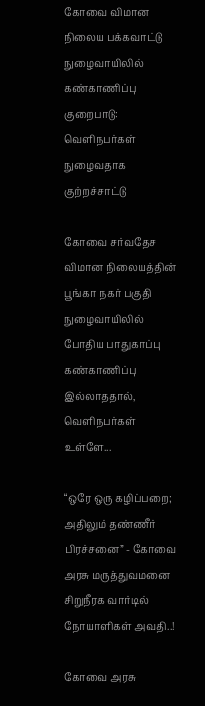கோவை விமான நிலைய பக்கவாட்டு நுழைவாயிலில் கண்காணிப்பு குறைபாடு: வெளிநபர்கள் நுழைவதாக குற்றச்சாட்டு

கோவை சர்வதேச விமான நிலையத்தின் பூங்கா நகர் பகுதி நுழைவாயிலில் போதிய பாதுகாப்பு கண்காணிப்பு இல்லாததால், வெளிநபர்கள் உள்ளே...

“ஒரே ஒரு கழிப்பறை; அதிலும் தண்ணீர் பிரச்சனை” - கோவை அரசு மருத்துவமனை சிறுநீரக வார்டில் நோயாளிகள் அவதி..!

கோவை அரசு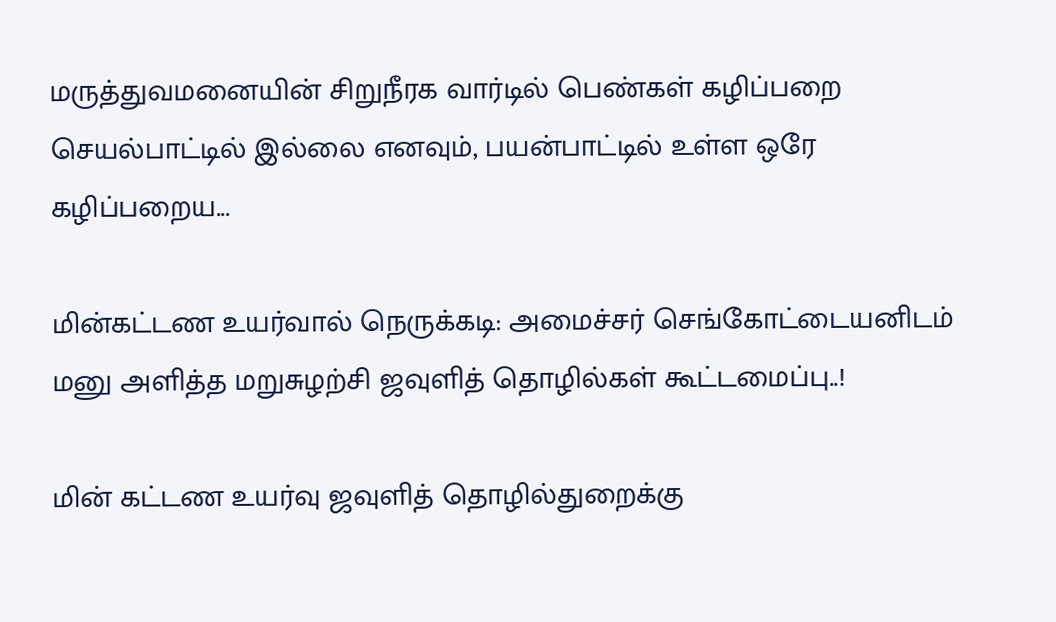மருத்துவமனையின் சிறுநீரக வார்டில் பெண்கள் கழிப்பறை செயல்பாட்டில் இல்லை எனவும், பயன்பாட்டில் உள்ள ஒரே கழிப்பறைய...

மின்கட்டண உயர்வால் நெருக்கடி: அமைச்சர் செங்கோட்டையனிடம் மனு அளித்த மறுசுழற்சி ஜவுளித் தொழில்கள் கூட்டமைப்பு..!

மின் கட்டண உயர்வு ஜவுளித் தொழில்துறைக்கு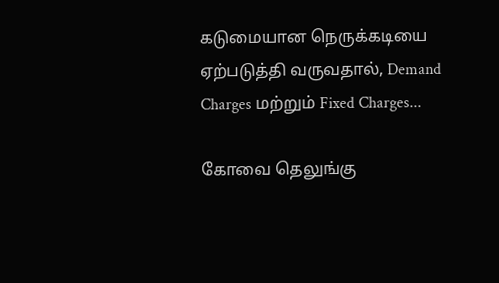கடுமையான நெருக்கடியை ஏற்படுத்தி வருவதால், Demand Charges மற்றும் Fixed Charges...

கோவை தெலுங்கு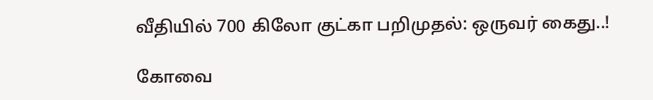வீதியில் 700 கிலோ குட்கா பறிமுதல்: ஒருவர் கைது..!

கோவை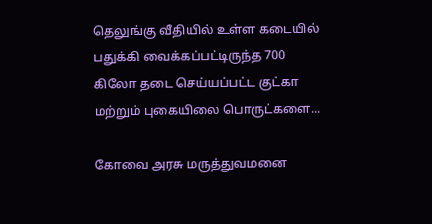தெலுங்கு வீதியில் உள்ள கடையில் பதுக்கி வைக்கப்பட்டிருந்த 700 கிலோ தடை செய்யப்பட்ட குட்கா மற்றும் புகையிலை பொருட்களை...

கோவை அரசு மருத்துவமனை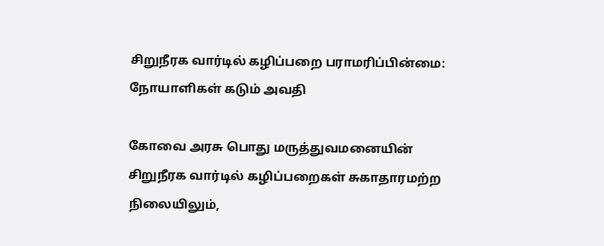சிறுநீரக வார்டில் கழிப்பறை பராமரிப்பின்மை: நோயாளிகள் கடும் அவதி

கோவை அரசு பொது மருத்துவமனையின் சிறுநீரக வார்டில் கழிப்பறைகள் சுகாதாரமற்ற நிலையிலும்,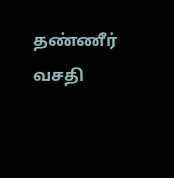தண்ணீர் வசதி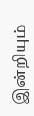இன்றியும்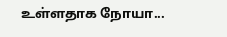உள்ளதாக நோயா...